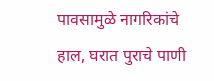पावसामुळे नागरिकांचे हाल, घरात पुराचे पाणी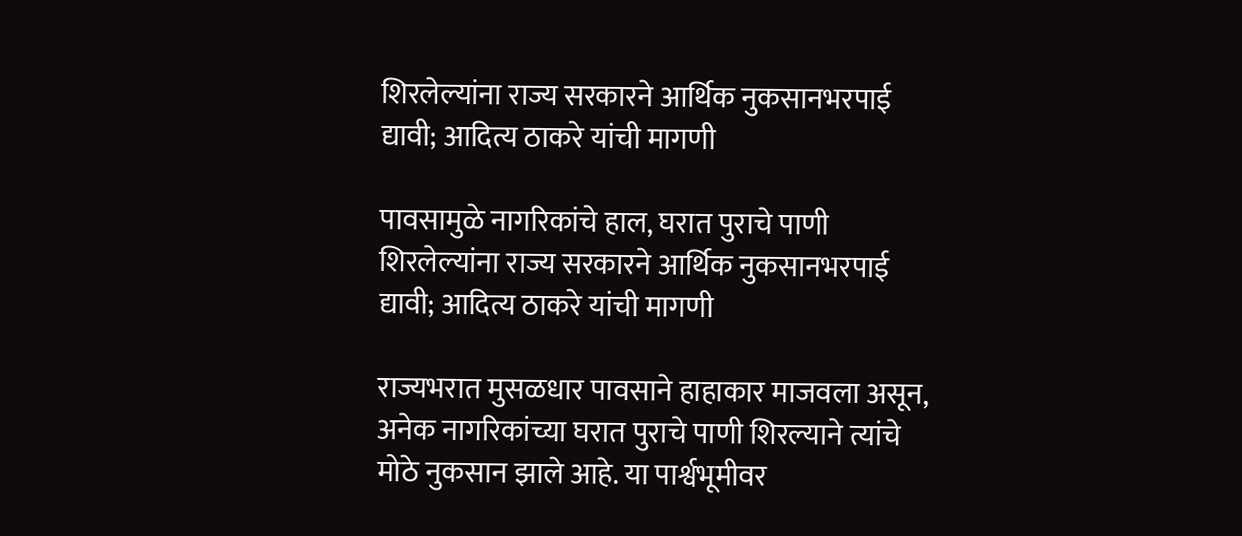शिरलेल्यांना राज्य सरकारने आर्थिक नुकसानभरपाई द्यावी; आदित्य ठाकरे यांची मागणी

पावसामुळे नागरिकांचे हाल, घरात पुराचे पाणी शिरलेल्यांना राज्य सरकारने आर्थिक नुकसानभरपाई द्यावी; आदित्य ठाकरे यांची मागणी

राज्यभरात मुसळधार पावसाने हाहाकार माजवला असून, अनेक नागरिकांच्या घरात पुराचे पाणी शिरल्याने त्यांचे मोठे नुकसान झाले आहे. या पार्श्वभूमीवर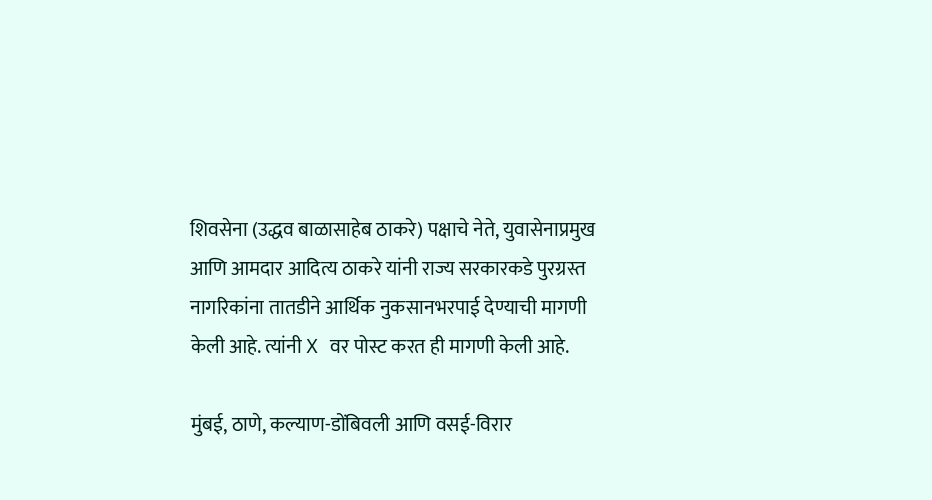शिवसेना (उद्धव बाळासाहेब ठाकरे) पक्षाचे नेते, युवासेनाप्रमुख आणि आमदार आदित्य ठाकरे यांनी राज्य सरकारकडे पुरग्रस्त नागरिकांना तातडीने आर्थिक नुकसानभरपाई देण्याची मागणी केली आहे. त्यांनी X वर पोस्ट करत ही मागणी केली आहे.

मुंबई, ठाणे, कल्याण-डोंबिवली आणि वसई-विरार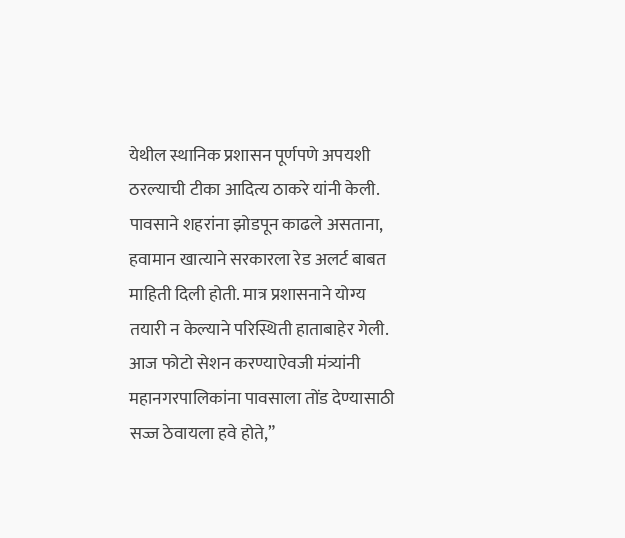येथील स्थानिक प्रशासन पूर्णपणे अपयशी ठरल्याची टीका आदित्य ठाकरे यांनी केली. पावसाने शहरांना झोडपून काढले असताना, हवामान खात्याने सरकारला रेड अलर्ट बाबत माहिती दिली होती. मात्र प्रशासनाने योग्य तयारी न केल्याने परिस्थिती हाताबाहेर गेली. आज फोटो सेशन करण्याऐवजी मंत्र्यांनी महानगरपालिकांना पावसाला तोंड देण्यासाठी सज्ज ठेवायला हवे होते,”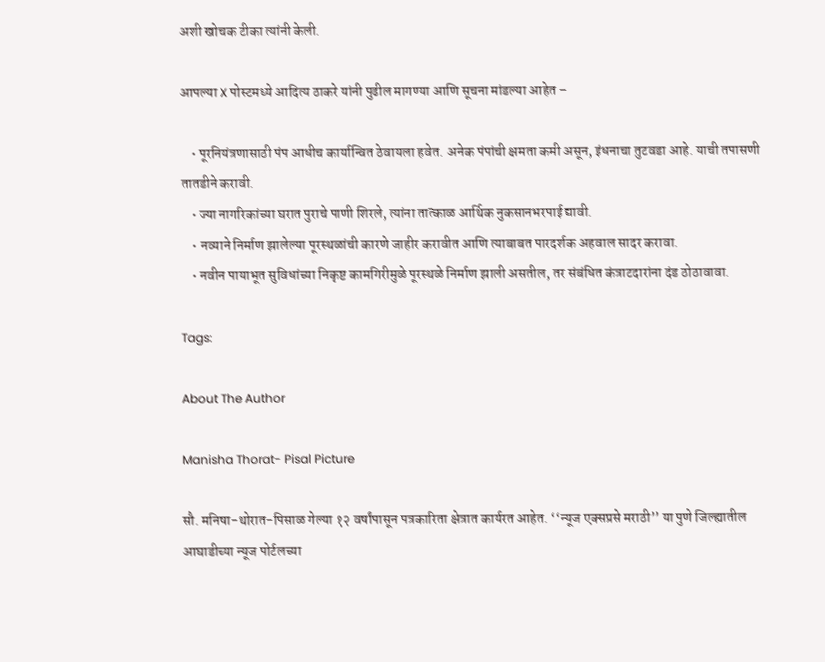अशी खोचक टीका त्यांनी केली.

आपल्या X पोस्टमध्ये आदित्य ठाकरे यांनी पुढील मागण्या आणि सूचना मांडल्या आहेत –

    • पूरनियंत्रणासाठी पंप आधीच कार्यान्वित ठेवायला हवेत. अनेक पंपांची क्षमता कमी असून, इंधनाचा तुटवडा आहे. याची तपासणी तातडीने करावी.
    • ज्या नागरिकांच्या घरात पुराचे पाणी शिरले, त्यांना तात्काळ आर्थिक नुकसानभरपाई द्यावी.
    • नव्याने निर्माण झालेल्या पूरस्थळांची कारणे जाहीर करावीत आणि त्याबाबत पारदर्शक अहवाल सादर करावा.
    • नवीन पायाभूत सुविधांच्या निकृष्ट कामगिरीमुळे पूरस्थळे निर्माण झाली असतील, तर संबंधित कंत्राटदारांना दंड ठोठावावा.

Tags:

About The Author

Manisha Thorat- Pisal Picture

सौ. मनिषा-थोरात-पिसाळ गेल्या १२ वर्षांपासून पत्रकारिता क्षेत्रात कार्यरत आहेत. ‘‘न्यूज एक्सप्रसे मराठी’’ या पुणे जिल्ह्यातील आघाडीच्या न्यूज पोर्टलच्या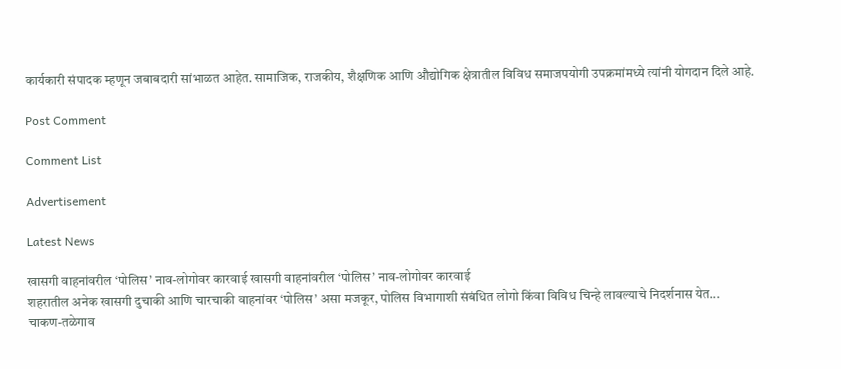कार्यकारी संपादक म्हणून जबाबदारी सांभाळत आहेत. सामाजिक, राजकीय, शैक्षणिक आणि औद्योगिक क्षेत्रातील विविध समाजपयोगी उपक्रमांमध्ये त्यांनी योगदान दिले आहे.

Post Comment

Comment List

Advertisement

Latest News

खासगी वाहनांवरील ‘पोलिस’ नाव-लोगोवर कारवाई खासगी वाहनांवरील ‘पोलिस’ नाव-लोगोवर कारवाई
शहरातील अनेक खासगी दुचाकी आणि चारचाकी वाहनांवर ‘पोलिस’ असा मजकूर, पोलिस विभागाशी संबंधित लोगो किंवा विविध चिन्हे लावल्याचे निदर्शनास येत...
चाकण-तळेगाव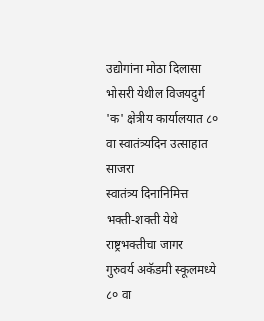उद्योगांना मोठा दिलासा
भोसरी येथील विजयदुर्ग 'क' क्षेत्रीय कार्यालयात ८० वा स्वातंत्र्यदिन उत्साहात साजरा
स्वातंत्र्य दिनानिमित्त भक्ती-शक्ती येथे राष्ट्रभक्तीचा जागर
गुरुवर्य अकॅडमी स्कूलमध्ये ८० वा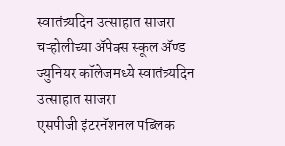स्वातंत्र्यदिन उत्साहात साजरा
चऱ्होलीच्या अ‍ॅपेक्स स्कूल अ‍ॅण्ड ज्युनियर कॉलेजमध्ये स्वातंत्र्यदिन उत्साहात साजरा
एसपीजी इंटरनॅशनल पब्लिक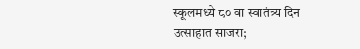स्कूलमध्ये ८० वा स्वातंत्र्य दिन उत्साहात साजरा;